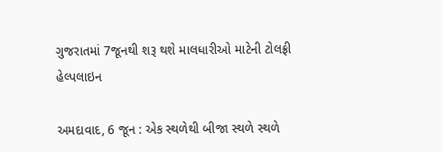ગુજરાતમાં 7જૂનથી શરૂ થશે માલધારીઓ માટેની ટોલફ્રી હેલ્પલાઇન

અમદાવાદ, 6 જૂન : એક સ્થળેથી બીજા સ્થળે સ્થળે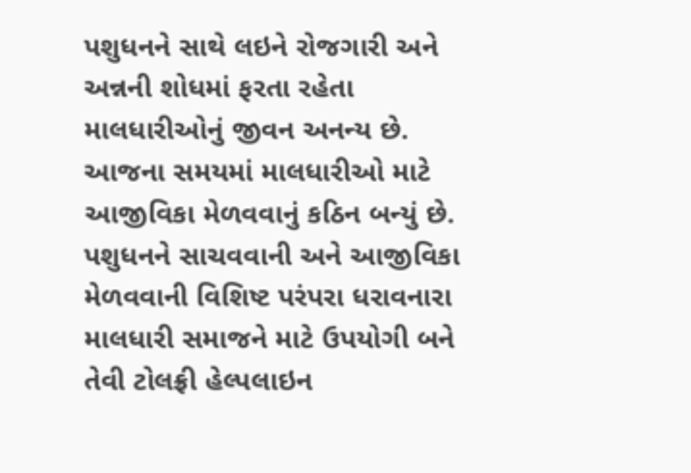પશુધનને સાથે લઇને રોજગારી અને અન્નની શોધમાં ફરતા રહેતા માલધારીઓનું જીવન અનન્ય છે. આજના સમયમાં માલધારીઓ માટે આજીવિકા મેળવવાનું કઠિન બન્યું છે. પશુધનને સાચવવાની અને આજીવિકા મેળવવાની વિશિષ્ટ પરંપરા ધરાવનારા માલધારી સમાજને માટે ઉપયોગી બને તેવી ટોલફ્રી હેલ્પલાઇન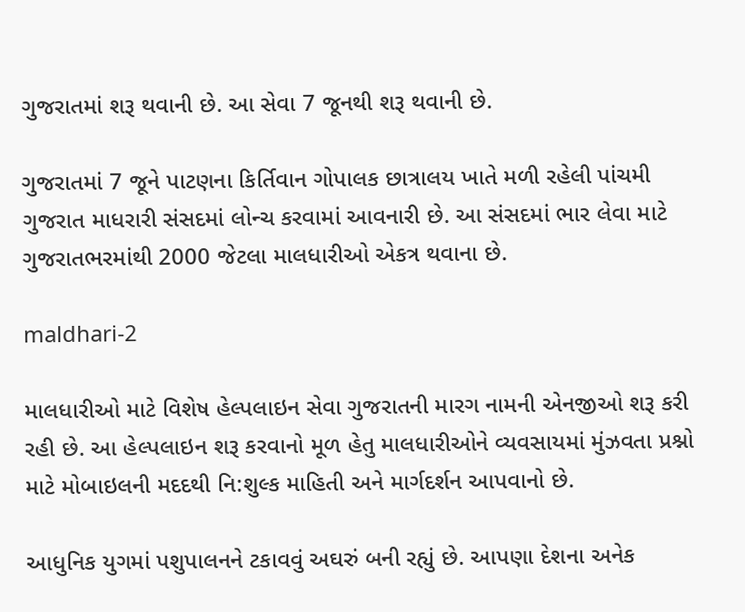ગુજરાતમાં શરૂ થવાની છે. આ સેવા 7 જૂનથી શરૂ થવાની છે.

ગુજરાતમાં 7 જૂને પાટણના કિર્તિવાન ગોપાલક છાત્રાલય ખાતે મળી રહેલી પાંચમી ગુજરાત માધરારી સંસદમાં લોન્ચ કરવામાં આવનારી છે. આ સંસદમાં ભાર લેવા માટે ગુજરાતભરમાંથી 2000 જેટલા માલધારીઓ એકત્ર થવાના છે.

maldhari-2

માલધારીઓ માટે વિશેષ હેલ્પલાઇન સેવા ગુજરાતની મારગ નામની એનજીઓ શરૂ કરી રહી છે. આ હેલ્પલાઇન શરૂ કરવાનો મૂળ હેતુ માલધારીઓને વ્યવસાયમાં મુંઝવતા પ્રશ્નો માટે મોબાઇલની મદદથી નિ:શુલ્ક માહિતી અને માર્ગદર્શન આપવાનો છે.

આધુનિક યુગમાં પશુપાલનને ટકાવવું અઘરું બની રહ્યું છે. આપણા દેશના અનેક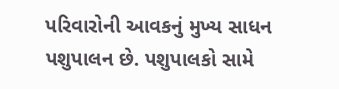પરિવારોની આવકનું મુખ્ય સાધન પશુપાલન છે. પશુપાલકો સામે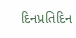દિનપ્રતિદિન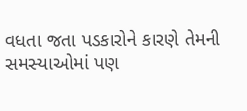વધતા જતા પડકારોને કારણે તેમની સમસ્યાઓમાં પણ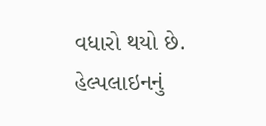વધારો થયો છે. હેલ્પલાઇનનું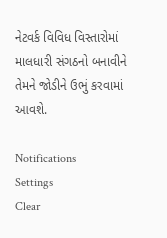નેટવર્ક વિવિધ વિસ્તારોમાં માલધારી સંગઠનો બનાવીને તેમને જોડીને ઉભું કરવામાં આવશે.

Notifications
Settings
Clear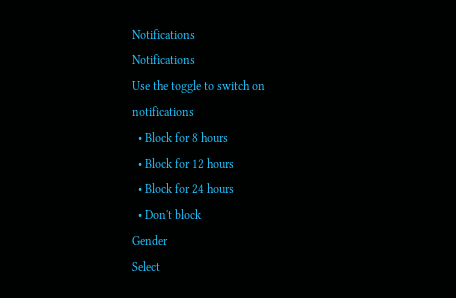Notifications
Notifications
Use the toggle to switch on notifications
  • Block for 8 hours
  • Block for 12 hours
  • Block for 24 hours
  • Don't block
Gender
Select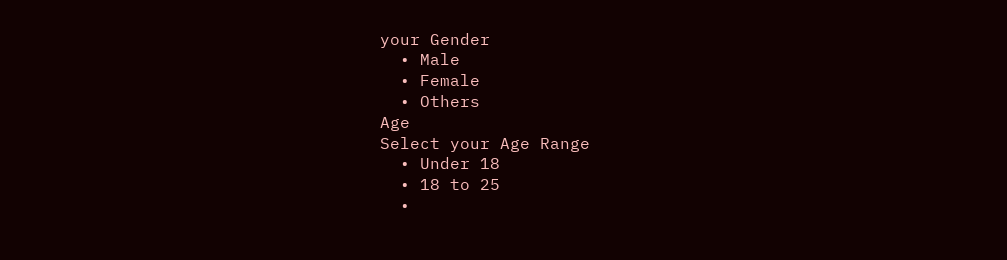your Gender
  • Male
  • Female
  • Others
Age
Select your Age Range
  • Under 18
  • 18 to 25
  •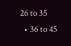26 to 35
  • 36 to 45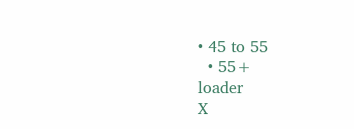• 45 to 55
  • 55+
loader
X